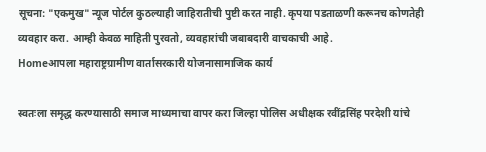सूचना: "एकमुख" न्यूज पोर्टल कुठल्याही जाहिरातीची पुष्टी करत नाही. कृपया पडताळणी करूनच कोणतेही व्यवहार करा. आम्ही केवळ माहिती पुरवतो, व्यवहारांची जबाबदारी वाचकाची आहे.
Homeआपला महाराष्ट्रग्रामीण वार्तासरकारी योजनासामाजिक कार्य

स्वतःला समृद्ध करण्यासाठी समाज माध्यमाचा वापर करा जिल्हा पोलिस अधीक्षक रवींद्रसिंह परदेशी यांचे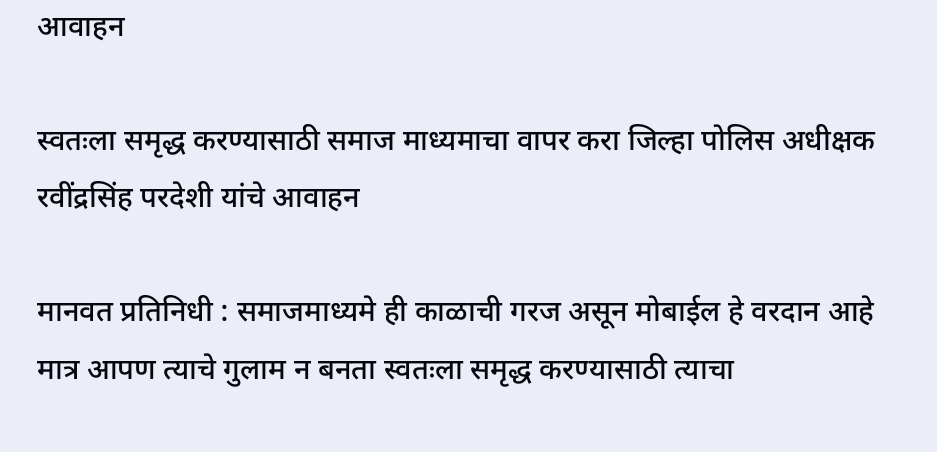आवाहन

स्वतःला समृद्ध करण्यासाठी समाज माध्यमाचा वापर करा जिल्हा पोलिस अधीक्षक रवींद्रसिंह परदेशी यांचे आवाहन

मानवत प्रतिनिधी : समाजमाध्यमे ही काळाची गरज असून मोबाईल हे वरदान आहे मात्र आपण त्याचे गुलाम न बनता स्वतःला समृद्ध करण्यासाठी त्याचा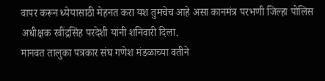वापर करून ध्येयासाठी मेहनत करा यश तुमचेच आहे असा कानमंत्र परभणी जिल्हा पोलिस अधीक्षक रवींद्रसिंह परदेशी यांनी शनिवारी दिला.
मानवत तालुका पत्रकार संघ गणेश मंडळाच्या वतीने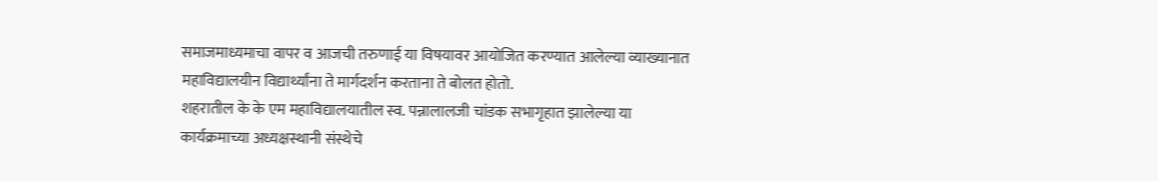समाजमाध्यमाचा वापर व आजची तरुणाई या विषयावर आयोजित करण्यात आलेल्या व्याख्यानात महाविद्यालयीन विद्यार्थ्यांना ते मार्गदर्शन करताना ते बोलत होतो.
शहरातील के के एम महाविद्यालयातील स्व. पन्नालालजी चांडक सभागृहात झालेल्या या कार्यक्रमाच्या अध्यक्षस्थानी संस्थेचे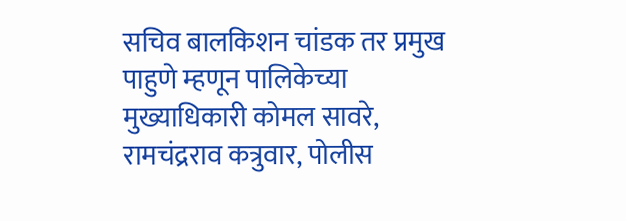सचिव बालकिशन चांडक तर प्रमुख पाहुणे म्हणून पालिकेच्या मुख्याधिकारी कोमल सावरे, रामचंद्रराव कत्रुवार, पोलीस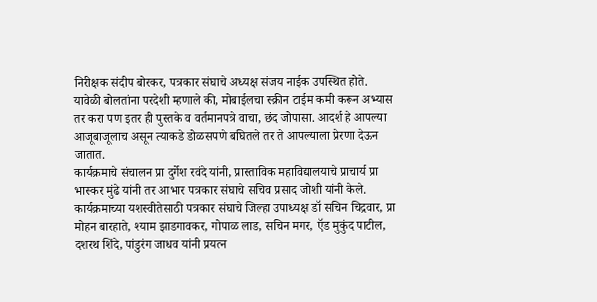निरीक्षक संदीप बोरकर, पत्रकार संघाचे अध्यक्ष संजय नाईक उपस्थित होते.
यावेळी बोलतांना परदेशी म्हणाले की, मोबाईलचा स्क्रीन टाईम कमी करून अभ्यास तर करा पण इतर ही पुस्तके व वर्तमानपत्रे वाचा, छंद जोपासा. आदर्श हे आपल्या आजूबाजूलाच असून त्याकडे डोळसपणे बघितले तर ते आपल्याला प्रेरणा देऊन जातात.
कार्यक्रमाचे संचालन प्रा दुर्गेश रवंदे यांनी, प्रास्ताविक महाविद्यालयाचे प्राचार्य प्रा भास्कर मुंढे यांनी तर आभार पत्रकार संघाचे सचिव प्रसाद जोशी यांनी केले.
कार्यक्रमाच्या यशस्वीतेसाठी पत्रकार संघाचे जिल्हा उपाध्यक्ष डॉ सचिन चिद्रवार, प्रा मोहन बारहाते, श्याम झाडगावकर, गोपाळ लाड, सचिन मगर, ऍड मुकुंद पाटील, दशरथ शिंदे, पांडुरंग जाधव यांनी प्रयत्न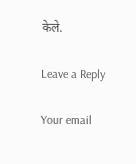केले.

Leave a Reply

Your email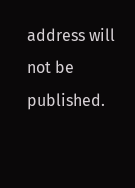address will not be published.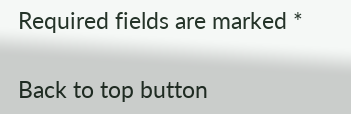Required fields are marked *

Back to top button